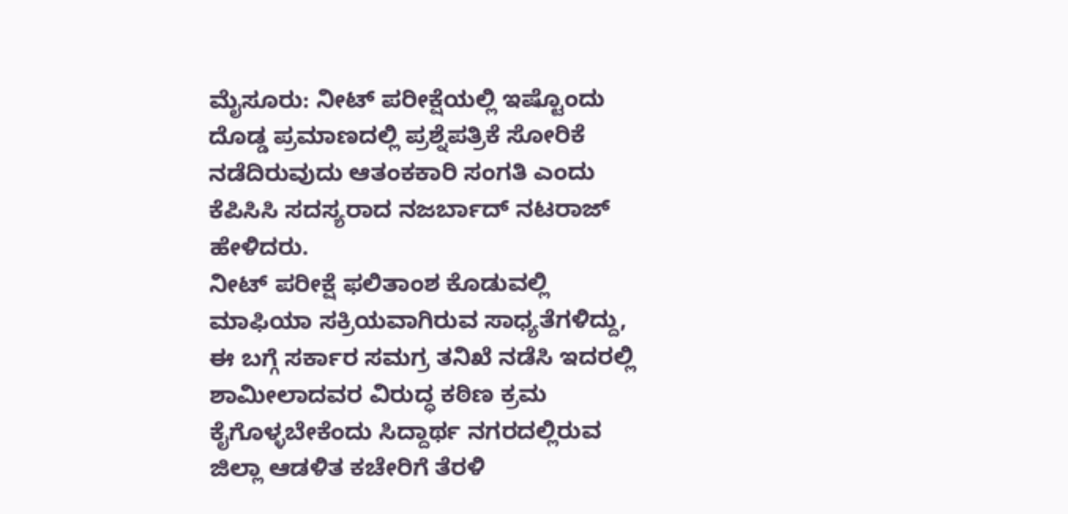ಮೈಸೂರು: ನೀಟ್ ಪರೀಕ್ಷೆಯಲ್ಲಿ ಇಷ್ಟೊಂದು ದೊಡ್ಡ ಪ್ರಮಾಣದಲ್ಲಿ ಪ್ರಶ್ನೆಪತ್ರಿಕೆ ಸೋರಿಕೆ ನಡೆದಿರುವುದು ಆತಂಕಕಾರಿ ಸಂಗತಿ ಎಂದು ಕೆಪಿಸಿಸಿ ಸದಸ್ಯರಾದ ನಜರ್ಬಾದ್ ನಟರಾಜ್ ಹೇಳಿದರು.
ನೀಟ್ ಪರೀಕ್ಷೆ ಫಲಿತಾಂಶ ಕೊಡುವಲ್ಲಿ ಮಾಫಿಯಾ ಸಕ್ರಿಯವಾಗಿರುವ ಸಾಧ್ಯತೆಗಳಿದ್ದು, ಈ ಬಗ್ಗೆ ಸರ್ಕಾರ ಸಮಗ್ರ ತನಿಖೆ ನಡೆಸಿ ಇದರಲ್ಲಿ ಶಾಮೀಲಾದವರ ವಿರುದ್ಧ ಕಠಿಣ ಕ್ರಮ ಕೈಗೊಳ್ಳಬೇಕೆಂದು ಸಿದ್ದಾರ್ಥ ನಗರದಲ್ಲಿರುವ ಜಿಲ್ಲಾ ಆಡಳಿತ ಕಚೇರಿಗೆ ತೆರಳಿ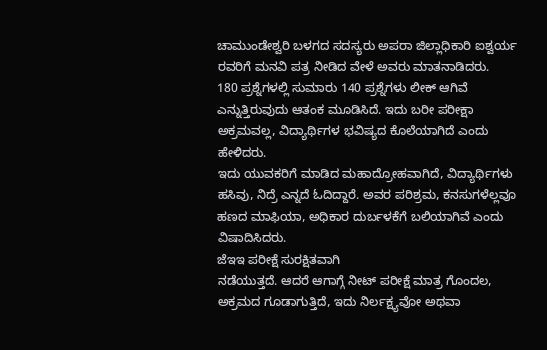ಚಾಮುಂಡೇಶ್ವರಿ ಬಳಗದ ಸದಸ್ಯರು ಅಪರಾ ಜಿಲ್ಲಾಧಿಕಾರಿ ಐಶ್ವರ್ಯ ರವರಿಗೆ ಮನವಿ ಪತ್ರ ನೀಡಿದ ವೇಳೆ ಅವರು ಮಾತನಾಡಿದರು.
180 ಪ್ರಶ್ನೆಗಳಲ್ಲಿ ಸುಮಾರು 140 ಪ್ರಶ್ನೆಗಳು ಲೀಕ್ ಆಗಿವೆ ಎನ್ನುತ್ತಿರುವುದು ಆತಂಕ ಮೂಡಿಸಿದೆ. ಇದು ಬರೀ ಪರೀಕ್ಷಾ ಅಕ್ರಮವಲ್ಲ, ವಿದ್ಯಾರ್ಥಿಗಳ ಭವಿಷ್ಯದ ಕೊಲೆಯಾಗಿದೆ ಎಂದು ಹೇಳಿದರು.
ಇದು ಯುವಕರಿಗೆ ಮಾಡಿದ ಮಹಾದ್ರೋಹವಾಗಿದೆ, ವಿದ್ಯಾರ್ಥಿಗಳು ಹಸಿವು, ನಿದ್ರೆ ಎನ್ನದೆ ಓದಿದ್ದಾರೆ. ಅವರ ಪರಿಶ್ರಮ, ಕನಸುಗಳೆಲ್ಲವೂ ಹಣದ ಮಾಫಿಯಾ, ಅಧಿಕಾರ ದುರ್ಬಳಕೆಗೆ ಬಲಿಯಾಗಿವೆ ಎಂದು ವಿಷಾದಿಸಿದರು.
ಜೆಇಇ ಪರೀಕ್ಷೆ ಸುರಕ್ಷಿತವಾಗಿ
ನಡೆಯುತ್ತದೆ. ಆದರೆ ಆಗಾಗ್ಗೆ ನೀಟ್ ಪರೀಕ್ಷೆ ಮಾತ್ರ ಗೊಂದಲ, ಅಕ್ರಮದ ಗೂಡಾಗುತ್ತಿದೆ, ಇದು ನಿರ್ಲಕ್ಷ್ಯವೋ ಅಥವಾ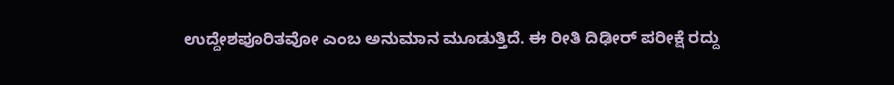ಉದ್ದೇಶಪೂರಿತವೋ ಎಂಬ ಅನುಮಾನ ಮೂಡುತ್ತಿದೆ. ಈ ರೀತಿ ದಿಢೀರ್ ಪರೀಕ್ಷೆ ರದ್ದು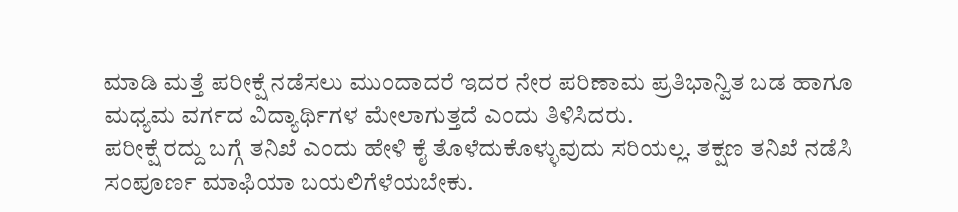ಮಾಡಿ ಮತ್ತೆ ಪರೀಕ್ಷೆ ನಡೆಸಲು ಮುಂದಾದರೆ ಇದರ ನೇರ ಪರಿಣಾಮ ಪ್ರತಿಭಾನ್ವಿತ ಬಡ ಹಾಗೂ ಮಧ್ಯಮ ವರ್ಗದ ವಿದ್ಯಾರ್ಥಿಗಳ ಮೇಲಾಗುತ್ತದೆ ಎಂದು ತಿಳಿಸಿದರು.
ಪರೀಕ್ಷೆ ರದ್ದು ಬಗ್ಗೆ ತನಿಖೆ ಎಂದು ಹೇಳಿ ಕೈ ತೊಳೆದುಕೊಳ್ಳುವುದು ಸರಿಯಲ್ಲ. ತಕ್ಷಣ ತನಿಖೆ ನಡೆಸಿ ಸಂಪೂರ್ಣ ಮಾಫಿಯಾ ಬಯಲಿಗೆಳೆಯಬೇಕು.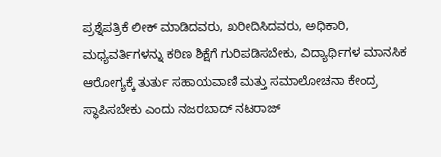ಪ್ರಶ್ನೆಪತ್ರಿಕೆ ಲೀಕ್ ಮಾಡಿದವರು, ಖರೀದಿಸಿದವರು, ಅಧಿಕಾರಿ, ಮಧ್ಯವರ್ತಿಗಳನ್ನು ಕಠಿಣ ಶಿಕ್ಷೆಗೆ ಗುರಿಪಡಿಸಬೇಕು, ವಿದ್ಯಾರ್ಥಿಗಳ ಮಾನಸಿಕ ಆರೋಗ್ಯಕ್ಕೆ ತುರ್ತು ಸಹಾಯವಾಣಿ ಮತ್ತು ಸಮಾಲೋಚನಾ ಕೇಂದ್ರ ಸ್ಥಾಪಿಸಬೇಕು ಎಂದು ನಜರಬಾದ್ ನಟರಾಜ್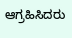ಆಗ್ರಹಿಸಿದರು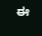ಈ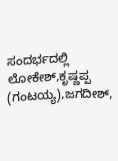ಸಂದರ್ಭದಲ್ಲಿ ಲೋಕೇಶ್,ಕೃಷ್ಣಪ್ಪ (ಗಂಟಯ್ಯ),ಜಗದೀಶ್,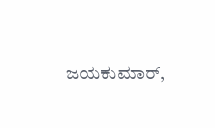ಜಯಕುಮಾರ್,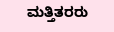ಮತ್ತಿತರರು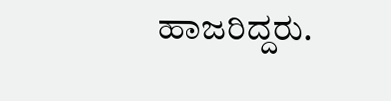ಹಾಜರಿದ್ದರು.